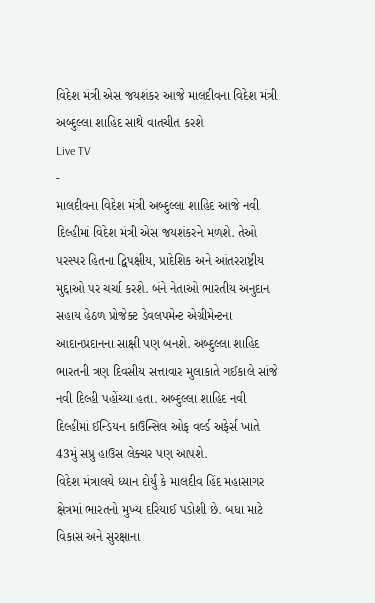વિદેશ મંત્રી એસ જયશંકર આજે માલદીવના વિદેશ મંત્રી અબ્દુલ્લા શાહિદ સાથે વાતચીત કરશે
Live TV
-
માલદીવના વિદેશ મંત્રી અબ્દુલ્લા શાહિદ આજે નવી દિલ્હીમાં વિદેશ મંત્રી એસ જયશંકરને મળશે. તેઓ પરસ્પર હિતના દ્વિપક્ષીય, પ્રાદેશિક અને આંતરરાષ્ટ્રીય મુદ્દાઓ પર ચર્ચા કરશે. બંને નેતાઓ ભારતીય અનુદાન સહાય હેઠળ પ્રોજેક્ટ ડેવલપમેન્ટ એગ્રીમેન્ટના આદાનપ્રદાનના સાક્ષી પણ બનશે. અબ્દુલ્લા શાહિદ ભારતની ત્રણ દિવસીય સત્તાવાર મુલાકાતે ગઈકાલે સાંજે નવી દિલ્હી પહોંચ્યા હતા. અબ્દુલ્લા શાહિદ નવી દિલ્હીમાં ઈન્ડિયન કાઉન્સિલ ઓફ વર્લ્ડ અફેર્સ ખાતે 43મું સપ્રુ હાઉસ લેક્ચર પણ આપશે.
વિદેશ મંત્રાલયે ધ્યાન દોર્યું કે માલદીવ હિંદ મહાસાગર ક્ષેત્રમાં ભારતનો મુખ્ય દરિયાઈ પડોશી છે. બધા માટે વિકાસ અને સુરક્ષાના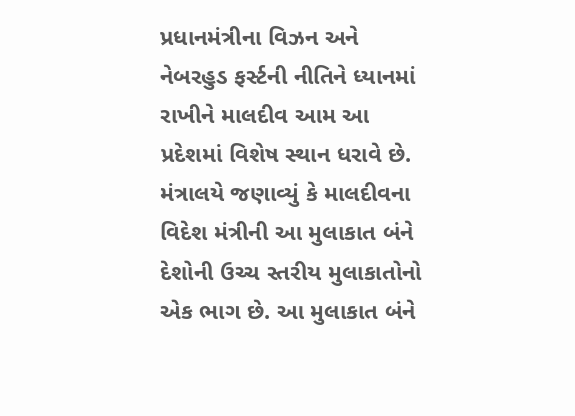પ્રધાનમંત્રીના વિઝન અને નેબરહુડ ફર્સ્ટની નીતિને ધ્યાનમાં રાખીને માલદીવ આમ આ પ્રદેશમાં વિશેષ સ્થાન ધરાવે છે. મંત્રાલયે જણાવ્યું કે માલદીવના વિદેશ મંત્રીની આ મુલાકાત બંને દેશોની ઉચ્ચ સ્તરીય મુલાકાતોનો એક ભાગ છે. આ મુલાકાત બંને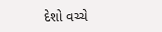દેશો વચ્ચે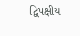દ્વિપક્ષીય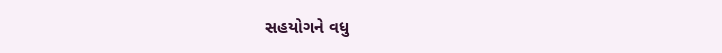સહયોગને વધુ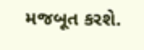મજબૂત કરશે.